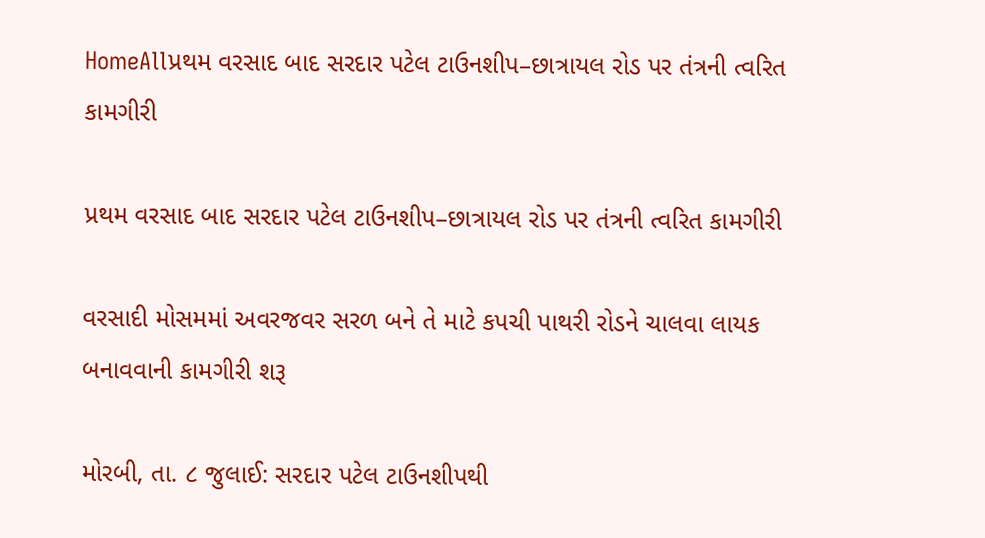HomeAllપ્રથમ વરસાદ બાદ સરદાર પટેલ ટાઉનશીપ–છાત્રાયલ રોડ પર તંત્રની ત્વરિત કામગીરી

પ્રથમ વરસાદ બાદ સરદાર પટેલ ટાઉનશીપ–છાત્રાયલ રોડ પર તંત્રની ત્વરિત કામગીરી

વરસાદી મોસમમાં અવરજવર સરળ બને તે માટે કપચી પાથરી રોડને ચાલવા લાયક બનાવવાની કામગીરી શરૂ

મોરબી, તા. ૮ જુલાઈ: સરદાર પટેલ ટાઉનશીપથી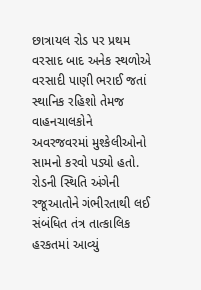છાત્રાયલ રોડ પર પ્રથમ વરસાદ બાદ અનેક સ્થળોએ વરસાદી પાણી ભરાઈ જતાં સ્થાનિક રહિશો તેમજ વાહનચાલકોને અવરજવરમાં મુશ્કેલીઓનો સામનો કરવો પડ્યો હતો. રોડની સ્થિતિ અંગેની રજૂઆતોને ગંભીરતાથી લઈ સંબંધિત તંત્ર તાત્કાલિક હરકતમાં આવ્યું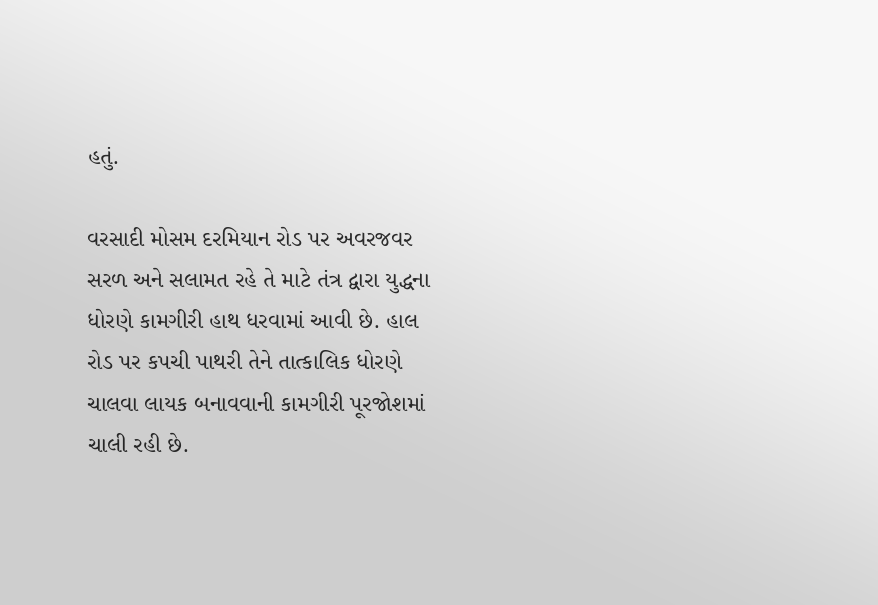હતું.

વરસાદી મોસમ દરમિયાન રોડ પર અવરજવર સરળ અને સલામત રહે તે માટે તંત્ર દ્વારા યુદ્ધના ધોરણે કામગીરી હાથ ધરવામાં આવી છે. હાલ રોડ પર કપચી પાથરી તેને તાત્કાલિક ધોરણે ચાલવા લાયક બનાવવાની કામગીરી પૂરજોશમાં ચાલી રહી છે.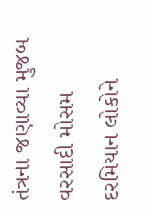તંત્રના જણાવ્યા મુજબ વરસાદી મોસમ દરમિયાન લોકોને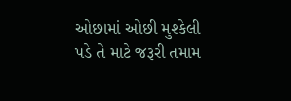ઓછામાં ઓછી મુશ્કેલી પડે તે માટે જરૂરી તમામ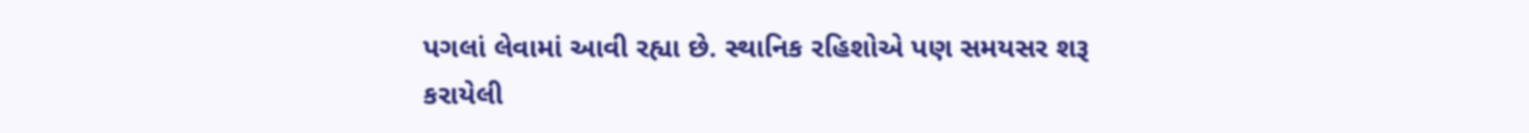પગલાં લેવામાં આવી રહ્યા છે. સ્થાનિક રહિશોએ પણ સમયસર શરૂ કરાયેલી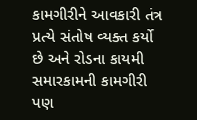કામગીરીને આવકારી તંત્ર પ્રત્યે સંતોષ વ્યક્ત કર્યો છે અને રોડના કાયમી સમારકામની કામગીરી પણ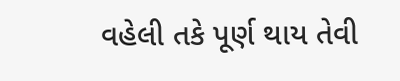વહેલી તકે પૂર્ણ થાય તેવી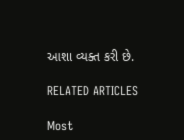આશા વ્યક્ત કરી છે.

RELATED ARTICLES

Most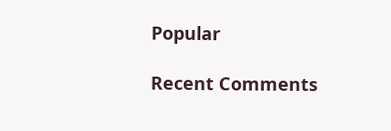Popular

Recent Comments